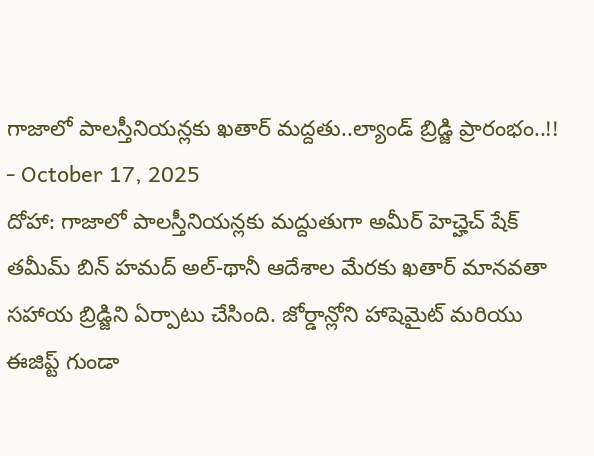గాజాలో పాలస్తీనియన్లకు ఖతార్ మద్దతు..ల్యాండ్ బ్రిడ్జి ప్రారంభం..!!
- October 17, 2025
దోహా: గాజాలో పాలస్తీనియన్లకు మద్దుతుగా అమీర్ హెచ్హెచ్ షేక్ తమీమ్ బిన్ హమద్ అల్-థానీ ఆదేశాల మేరకు ఖతార్ మానవతా సహాయ బ్రిడ్జిని ఏర్పాటు చేసింది. జోర్డాన్లోని హాషెమైట్ మరియు ఈజిప్ట్ గుండా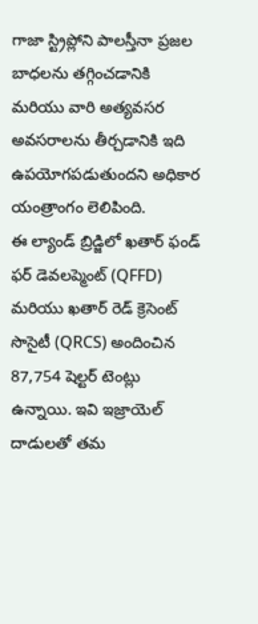గాజా స్ట్రిప్లోని పాలస్తీనా ప్రజల బాధలను తగ్గించడానికి మరియు వారి అత్యవసర అవసరాలను తీర్చడానికి ఇది ఉపయోగపడుతుందని అధికార యంత్రాంగం లెలిపింది.
ఈ ల్యాండ్ బ్రిడ్జిలో ఖతార్ ఫండ్ ఫర్ డెవలప్మెంట్ (QFFD) మరియు ఖతార్ రెడ్ క్రెసెంట్ సొసైటీ (QRCS) అందించిన 87,754 షెల్టర్ టెంట్లు ఉన్నాయి. ఇవి ఇజ్రాయెల్ దాడులతో తమ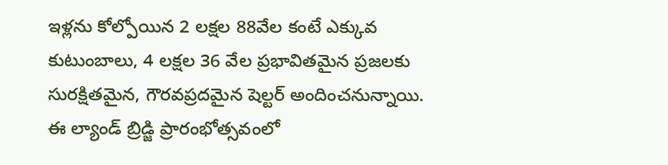ఇళ్లను కోల్పోయిన 2 లక్షల 88వేల కంటే ఎక్కువ కుటుంబాలు, 4 లక్షల 36 వేల ప్రభావితమైన ప్రజలకు సురక్షితమైన, గౌరవప్రదమైన షెల్టర్ అందించనున్నాయి.
ఈ ల్యాండ్ బ్రిడ్జి ప్రారంభోత్సవంలో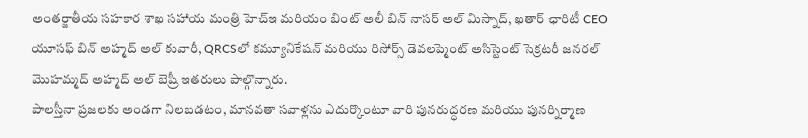అంతర్జాతీయ సహకార శాఖ సహాయ మంత్రి హెచ్ఇ మరియం బింట్ అలీ బిన్ నాసర్ అల్ మిస్నాద్, ఖతార్ ఛారిటీ CEO యూసఫ్ బిన్ అహ్మద్ అల్ కువారీ, QRCSలో కమ్యూనికేషన్ మరియు రిసోర్స్ డెవలప్మెంట్ అసిస్టెంట్ సెక్రటరీ జనరల్ మొహమ్మద్ అహ్మద్ అల్ బెష్రీ ఇతరులు పాల్గొన్నారు.
పాలస్తీనా ప్రజలకు అండగా నిలబడటం, మానవతా సవాళ్లను ఎదుర్కొంటూ వారి పునరుద్ధరణ మరియు పునర్నిర్మాణ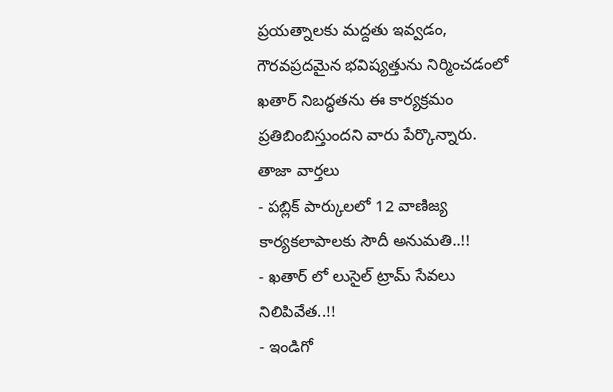ప్రయత్నాలకు మద్దతు ఇవ్వడం, గౌరవప్రదమైన భవిష్యత్తును నిర్మించడంలో ఖతార్ నిబద్ధతను ఈ కార్యక్రమం ప్రతిబింబిస్తుందని వారు పేర్కొన్నారు.
తాజా వార్తలు
- పబ్లిక్ పార్కులలో 12 వాణిజ్య కార్యకలాపాలకు సౌదీ అనుమతి..!!
- ఖతార్ లో లుసైల్ ట్రామ్ సేవలు నిలిపివేత..!!
- ఇండిగో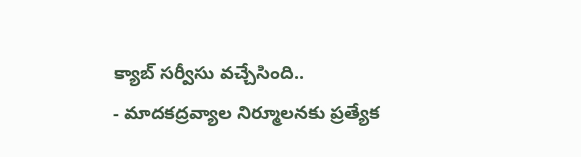క్యాబ్ సర్వీసు వచ్చేసింది..
- మాదకద్రవ్యాల నిర్మూలనకు ప్రత్యేక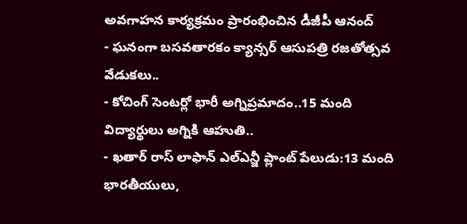అవగాహన కార్యక్రమం ప్రారంభించిన డీజీపీ ఆనంద్
- ఘనంగా బసవతారకం క్యాన్సర్ ఆసుపత్రి రజతోత్సవ వేడుకలు..
- కోచింగ్ సెంటర్లో భారీ అగ్నిప్రమాదం..15 మంది విద్యార్థులు అగ్నికి ఆహుతి..
- ఖతార్ రాస్ లాఫాన్ ఎల్ఎన్జీ ప్లాంట్ పేలుడు:13 మంది భారతీయులు,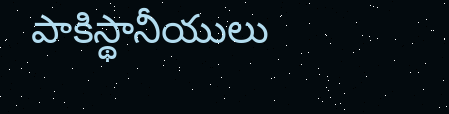పాకిస్థానీయులు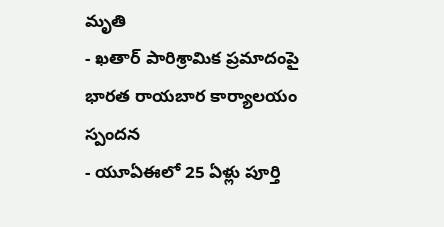మృతి
- ఖతార్ పారిశ్రామిక ప్రమాదంపై భారత రాయబార కార్యాలయం స్పందన
- యూఏఈలో 25 ఏళ్లు పూర్తి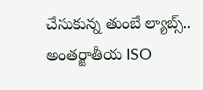చేసుకున్న తుంబే ల్యాబ్స్.. అంతర్జాతీయ ISO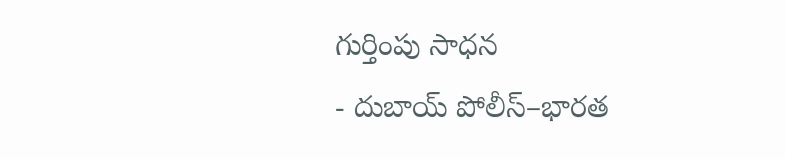గుర్తింపు సాధన
- దుబాయ్ పోలీస్–భారత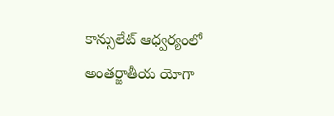కాన్సులేట్ ఆధ్వర్యంలో అంతర్జాతీయ యోగా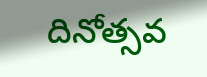దినోత్సవ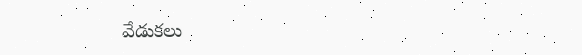వేడుకలు